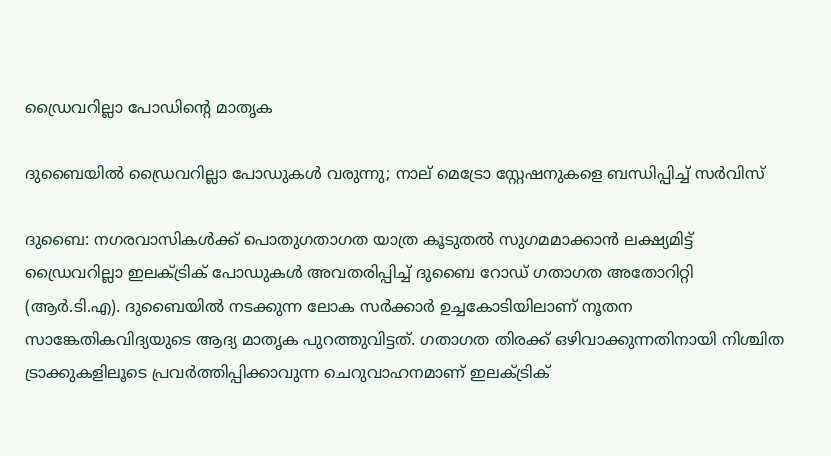ഡ്രൈവറില്ലാ പോഡിന്റെ മാതൃക

ദുബൈയിൽ ഡ്രൈവറില്ലാ പോഡുകൾ വരുന്നു; നാല് മെട്രോ സ്റ്റേഷനുകളെ ബന്ധിപ്പിച്ച് സർവിസ്

ദുബൈ: നഗരവാസികൾക്ക് പൊതുഗതാഗത യാത്ര കൂടുതൽ സുഗമമാക്കാൻ ലക്ഷ്യമിട്ട് ഡ്രൈവറില്ലാ ഇലക്ട്രിക് പോഡുകൾ അവതരിപ്പിച്ച് ദുബൈ റോഡ് ഗതാഗത അതോറിറ്റി (ആർ.ടി.എ). ദുബൈയിൽ നടക്കുന്ന ലോക സർക്കാർ ഉച്ചകോടിയിലാണ് നൂതന സാങ്കേതികവിദ്യയുടെ ആദ്യ മാതൃക പുറത്തുവിട്ടത്. ഗതാഗത തിരക്ക് ഒഴിവാക്കുന്നതിനായി നിശ്ചിത ട്രാക്കുകളിലൂടെ പ്രവർത്തിപ്പിക്കാവുന്ന ചെറുവാഹനമാണ് ഇലക്ട്രിക്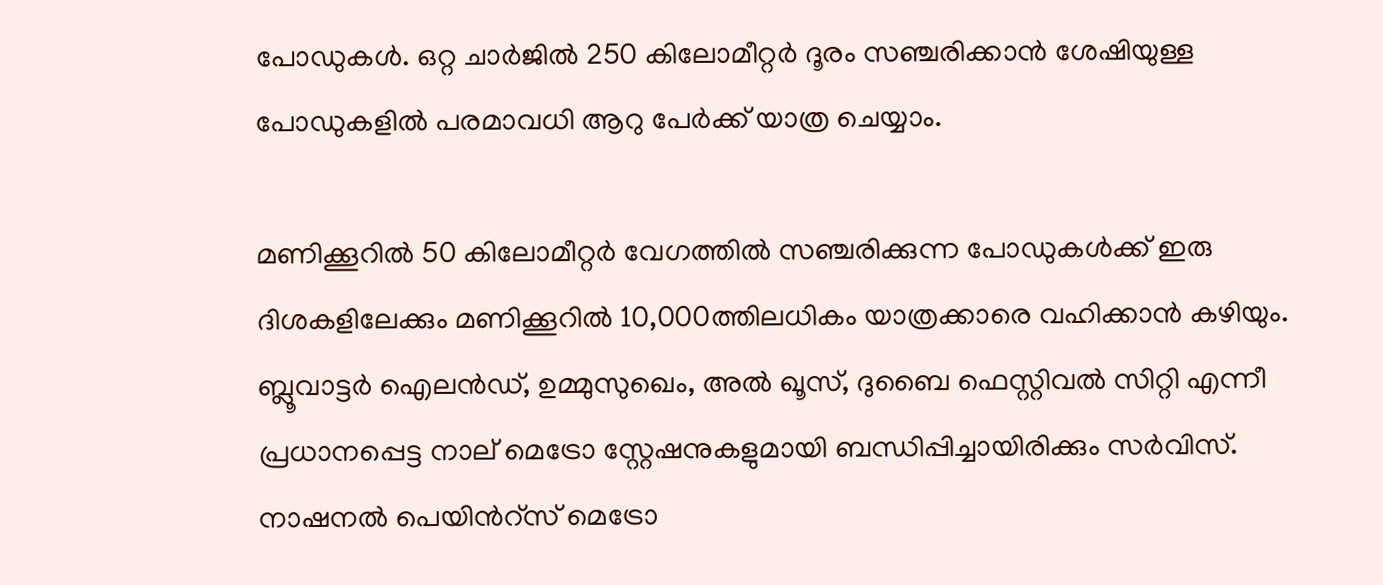പോഡുകൾ. ഒറ്റ ചാർജിൽ 250 കിലോമീറ്റർ ദൂരം സഞ്ചരിക്കാൻ ശേഷിയുള്ള പോഡുകളിൽ പരമാവധി ആറു പേർക്ക് യാത്ര ചെയ്യാം.

മണിക്കൂറിൽ 50 കിലോമീറ്റർ വേഗത്തിൽ സഞ്ചരിക്കുന്ന പോഡുകൾക്ക് ഇരു ദിശകളിലേക്കും മണിക്കൂറിൽ 10,000ത്തിലധികം യാത്രക്കാരെ വഹിക്കാൻ കഴിയും. ബ്ലൂവാട്ടർ ഐലൻഡ്, ഉമ്മുസുഖെം, അൽ ഖൂസ്, ദുബൈ ഫെസ്റ്റിവൽ സിറ്റി എന്നീ പ്രധാനപ്പെട്ട നാല് മെട്രോ സ്റ്റേഷനുകളുമായി ബന്ധിപ്പിച്ചായിരിക്കും സർവിസ്. നാഷനൽ പെയിന്‍റ്സ് മെട്രോ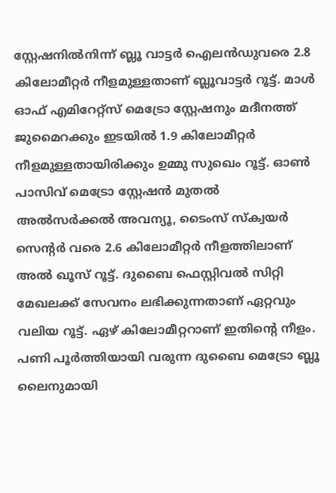സ്റ്റേഷനിൽനിന്ന് ബ്ലൂ വാട്ടർ ഐലൻഡുവരെ 2.8 കിലോമീറ്റർ നീളമുള്ളതാണ് ബ്ലൂവാട്ടർ റൂട്ട്. മാൾ ഓഫ് എമിറേറ്റ്സ് മെട്രോ സ്റ്റേഷനും മദീനത്ത് ജുമൈറക്കും ഇടയിൽ 1.9 കിലോമീറ്റർ നീളമുള്ളതായിരിക്കും ഉമ്മു സുഖെം റൂട്ട്. ഓൺ പാസിവ് മെട്രോ സ്റ്റേഷൻ മുതൽ അൽസർക്കൽ അവന്യൂ, ടൈംസ് സ്ക്വയർ സെന്‍റർ വരെ 2.6 കിലോമീറ്റർ നീളത്തിലാണ് അൽ ഖൂസ് റൂട്ട്. ദുബൈ ഫെസ്റ്റിവൽ സിറ്റി മേഖലക്ക് സേവനം ലഭിക്കുന്നതാണ് ഏറ്റവും വലിയ റൂട്ട്. ഏഴ് കിലോമീറ്ററാണ് ഇതിന്‍റെ നീളം. പണി പൂർത്തിയായി വരുന്ന ദുബൈ മെട്രോ ബ്ലൂ ലൈനുമായി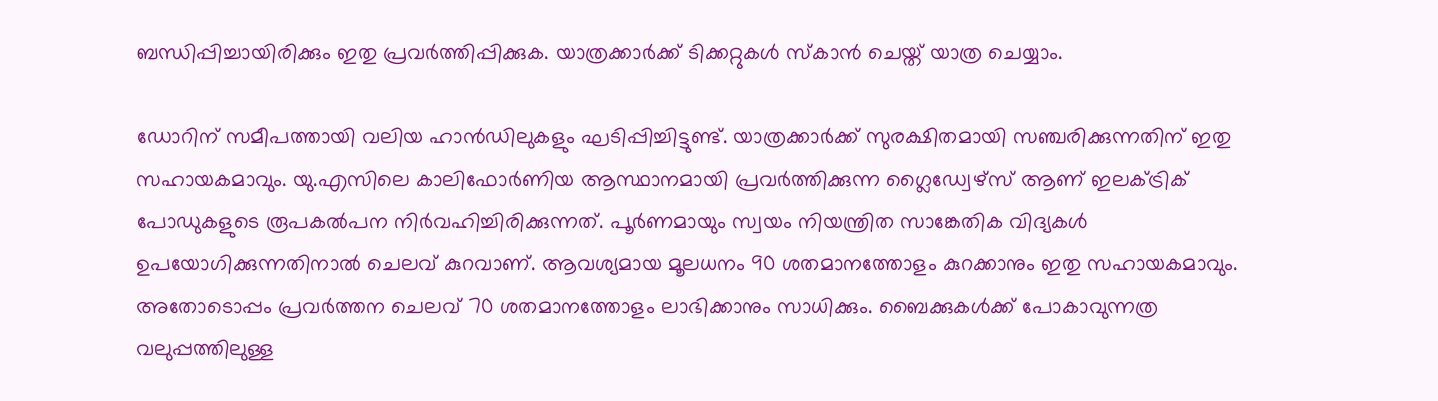ബന്ധിപ്പിച്ചായിരിക്കും ഇതു പ്രവർത്തിപ്പിക്കുക. യാത്രക്കാർക്ക് ടിക്കറ്റുകൾ സ്കാൻ ചെയ്ത് യാത്ര ചെയ്യാം.

ഡോറിന് സമീപത്തായി വലിയ ഹാൻഡിലുകളും ഘടിപ്പിച്ചിട്ടുണ്ട്. യാത്രക്കാർക്ക് സുരക്ഷിതമായി സഞ്ചരിക്കുന്നതിന് ഇതു സഹായകമാവും. യു.എസിലെ കാലിഫോർണിയ ആസ്ഥാനമായി പ്രവർത്തിക്കുന്ന ഗ്ലൈഡ്വേഴ്സ് ആണ് ഇലക്ട്രിക് പോഡുകളുടെ രൂപകൽപന നിർവഹിച്ചിരിക്കുന്നത്. പൂർണമായും സ്വയം നിയന്ത്രിത സാങ്കേതിക വിദ്യകൾ ഉപയോഗിക്കുന്നതിനാൽ ചെലവ് കുറവാണ്. ആവശ്യമായ മൂലധനം 90 ശതമാനത്തോളം കുറക്കാനും ഇതു സഹായകമാവും. അതോടൊപ്പം പ്രവർത്തന ചെലവ് 70 ശതമാനത്തോളം ലാഭിക്കാനും സാധിക്കും. ബൈക്കുകൾക്ക് പോകാവുന്നത്ര വലുപ്പത്തിലുള്ള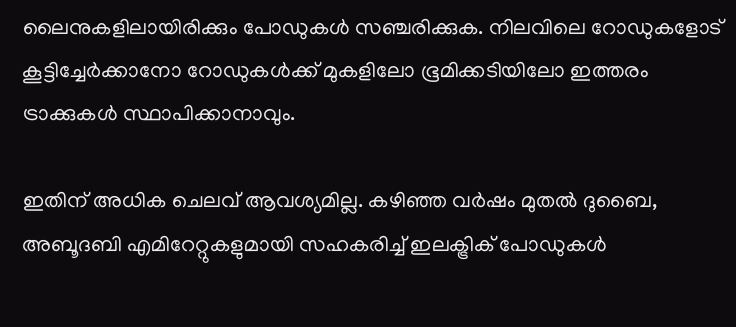ലൈനുകളിലായിരിക്കും പോഡുകൾ സഞ്ചരിക്കുക. നിലവിലെ റോഡുകളോട് കൂട്ടിച്ചേർക്കാനോ റോഡുകൾക്ക് മുകളിലോ ഭൂമിക്കടിയിലോ ഇത്തരം ട്രാക്കുകൾ സ്ഥാപിക്കാനാവും.

ഇതിന് അധിക ചെലവ് ആവശ്യമില്ല. കഴിഞ്ഞ വർഷം മുതൽ ദുബൈ, അബൂദബി എമിറേറ്റുകളുമായി സഹകരിച്ച് ഇലക്ട്രിക് പോഡുകൾ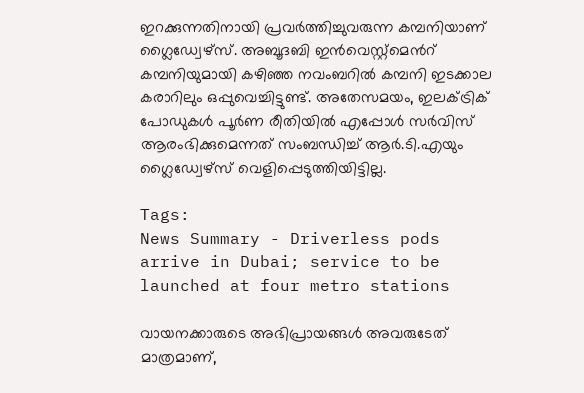ഇറക്കുന്നതിനായി പ്രവർത്തിച്ചുവരുന്ന കമ്പനിയാണ് ഗ്ലൈഡ്വേഴ്സ്. അബൂദബി ഇൻവെസ്റ്റ്മെന്‍റ് കമ്പനിയുമായി കഴിഞ്ഞ നവംബറിൽ കമ്പനി ഇടക്കാല കരാറിലും ഒപ്പുവെച്ചിട്ടുണ്ട്. അതേസമയം, ഇലക്ട്രിക് പോഡുകൾ പൂർണ രീതിയിൽ എപ്പോൾ സർവിസ് ആരംഭിക്കുമെന്നത് സംബന്ധിച്ച് ആർ.ടി.എയും ഗ്ലൈഡ്വേഴ്സ് വെളിപ്പെടുത്തിയിട്ടില്ല.

Tags:
News Summary - Driverless pods arrive in Dubai; service to be launched at four metro stations

വായനക്കാരുടെ അഭിപ്രായങ്ങള്‍ അവരുടേത് മാത്രമാണ്,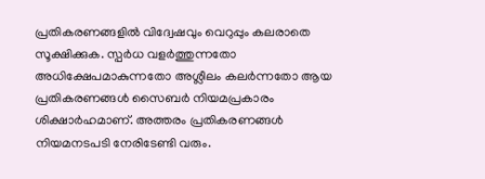പ്രതികരണങ്ങളിൽ വിദ്വേഷവും വെറുപ്പും കലരാതെ സൂക്ഷിക്കുക. സ്പർധ വളർത്തുന്നതോ അധിക്ഷേപമാകുന്നതോ അശ്ലീലം കലർന്നതോ ആയ പ്രതികരണങ്ങൾ സൈബർ നിയമപ്രകാരം ശിക്ഷാർഹമാണ്. അത്തരം പ്രതികരണങ്ങൾ നിയമനടപടി നേരിടേണ്ടി വരും.